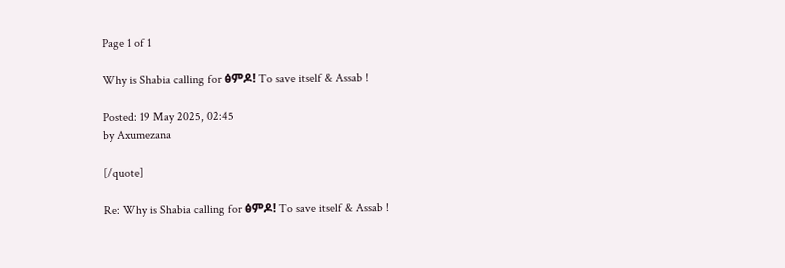Page 1 of 1

Why is Shabia calling for ፅምዶ! To save itself & Assab !

Posted: 19 May 2025, 02:45
by Axumezana

[/quote]

Re: Why is Shabia calling for ፅምዶ! To save itself & Assab !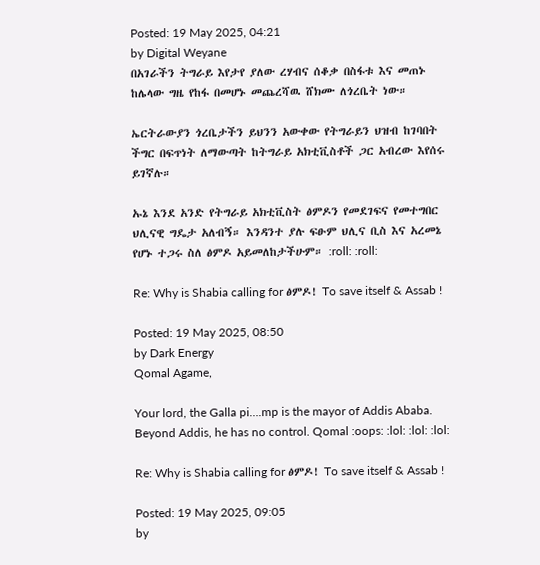Posted: 19 May 2025, 04:21
by Digital Weyane
በአገራችን ትግራይ እየታየ ያለው ረሃብና ሰቆቃ በስፋቱ እና መጠኑ ከሌላው ግዜ የከፋ በመሆኑ መጨረሻዉ ሸክሙ ለጎረቤት ነው።

ኤርትራውያን ጎረቤታችን ይህንን አውቀው የትግራይን ህዝብ ከገባበት ችግር በፍጥነት ለማውጣት ከትግራይ አክቲቪስቶች ጋር አብረው እየሰሩ ይገኛሉ።

ኡኔ እንደ አንድ የትግራይ አክቲቪስት ፅምዶን የመደገፍና የመተግበር ህሊናዊ ግዴታ አለብኝ። እንዳንተ ያሉ ፍፁም ህሊና ቢስ እና አረመኔ የሆኑ ተጋሩ ስለ ፅምዶ አይመለከታችሁም። :roll: :roll:

Re: Why is Shabia calling for ፅምዶ! To save itself & Assab !

Posted: 19 May 2025, 08:50
by Dark Energy
Qomal Agame,

Your lord, the Galla pi….mp is the mayor of Addis Ababa. Beyond Addis, he has no control. Qomal :oops: :lol: :lol: :lol:

Re: Why is Shabia calling for ፅምዶ! To save itself & Assab !

Posted: 19 May 2025, 09:05
by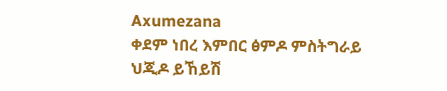Axumezana
ቀደም ነበረ እምበር ፅምዶ ምስትግራይ
ህጂዶ ይኸይሽ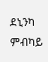ደኒንካ ምብካይ